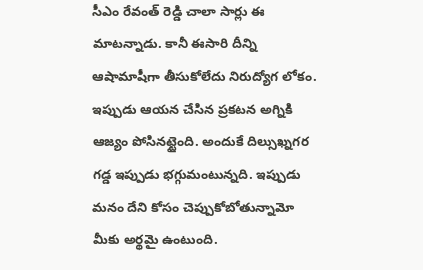సీఎం రేవంత్ రెడ్డి చాలా సార్లు ఈ మాటన్నాడు. కానీ ఈసారి దీన్ని ఆషామాషీగా తీసుకోలేదు నిరుద్యోగ లోకం. ఇప్పుడు ఆయన చేసిన ప్రకటన అగ్నికి ఆజ్యం పోసినట్టైంది. అందుకే దిల్సుఖ్నగర గడ్డ ఇప్పుడు భగ్గుమంటున్నది. ఇప్పుడు మనం దేని కోసం చెప్పుకోబోతున్నామో మీకు అర్థమై ఉంటుంది.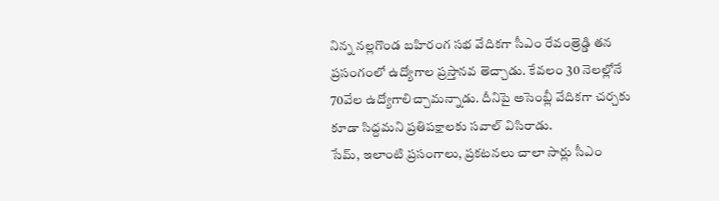నిన్న నల్లగొండ బహిరంగ సభ వేదికగా సీఎం రేవంత్రెడ్డి తన ప్రసంగంలో ఉద్యోగాల ప్రస్తానవ తెచ్చాడు. కేవలం 30 నెలల్లోనే 70వేల ఉద్యోగాలిచ్చామన్నాడు. దీనిపై అసెంబ్లీ వేదికగా చర్చకు కూడా సిద్దమని ప్రతిపక్షాలకు సవాల్ విసిరాడు.
సేమ్, ఇలాంటి ప్రసంగాలు, ప్రకటనలు చాలా సార్లు సీఎం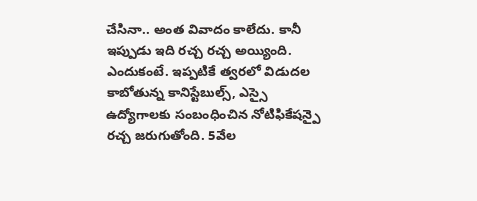చేసినా.. అంత వివాదం కాలేదు. కానీ ఇప్పుడు ఇది రచ్చ రచ్చ అయ్యింది. ఎందుకంటే. ఇప్పటికే త్వరలో విడుదల కాబోతున్న కానిస్టేబుల్స్, ఎస్సై ఉద్యోగాలకు సంబంధించిన నోటిఫికేషన్పై రచ్చ జరుగుతోంది. 5వేల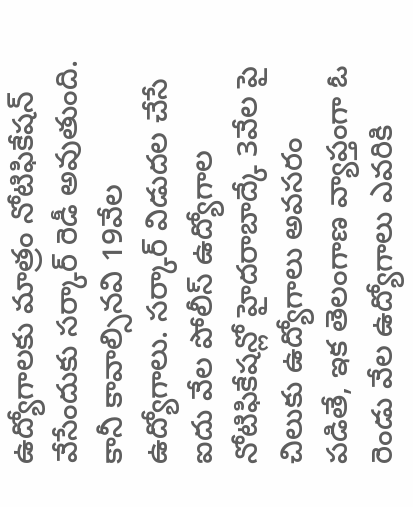ఉద్యోగాలకు మాత్రం నోటిఫికేషన్ వేసేందుకు సర్కార్ రెడీ అవుతుంది.
కానీ కావాల్సినవి 19వేల ఉద్యోగాలు. సర్కార్ విడుదల చేసే ఐదు వేల పోలీస్ ఉద్యోగాల నోటిఫికేషన్లో హైదరాబాద్కే 3వేల పై చిలుకు ఉద్యోగాలు అవసరం పడితే, ఇక తెలంగాణ వ్యాప్తంగా ఓ రెండు వేల ఉద్యోగాలు ఎవరికి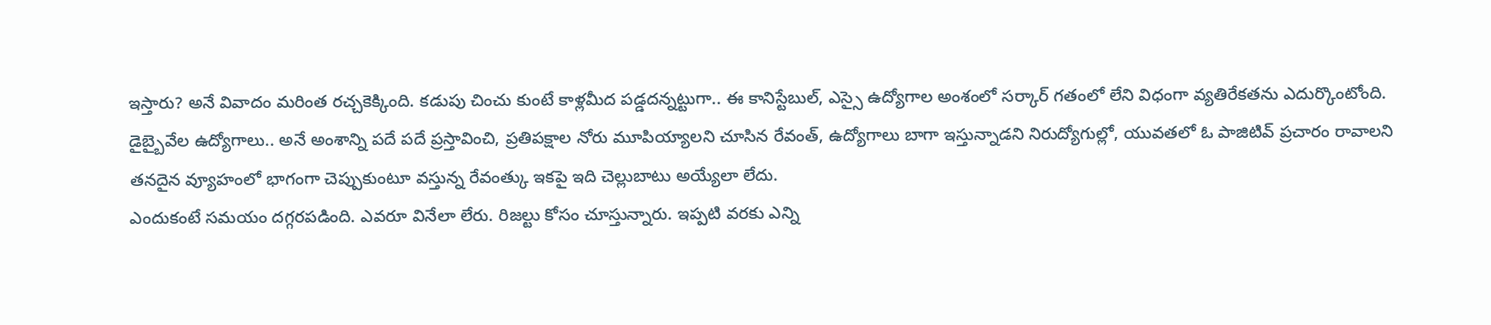ఇస్తారు? అనే వివాదం మరింత రచ్చకెక్కింది. కడుపు చించు కుంటే కాళ్లమీద పడ్డదన్నట్టుగా.. ఈ కానిస్టేబుల్, ఎస్సై ఉద్యోగాల అంశంలో సర్కార్ గతంలో లేని విధంగా వ్యతిరేకతను ఎదుర్కొంటోంది.
డైబ్బైవేల ఉద్యోగాలు.. అనే అంశాన్ని పదే పదే ప్రస్తావించి, ప్రతిపక్షాల నోరు మూపియ్యాలని చూసిన రేవంత్, ఉద్యోగాలు బాగా ఇస్తున్నాడని నిరుద్యోగుల్లో, యువతలో ఓ పాజిటివ్ ప్రచారం రావాలని తనదైన వ్యూహంలో భాగంగా చెప్పుకుంటూ వస్తున్న రేవంత్కు ఇకపై ఇది చెల్లుబాటు అయ్యేలా లేదు.
ఎందుకంటే సమయం దగ్గరపడింది. ఎవరూ వినేలా లేరు. రిజల్టు కోసం చూస్తున్నారు. ఇప్పటి వరకు ఎన్ని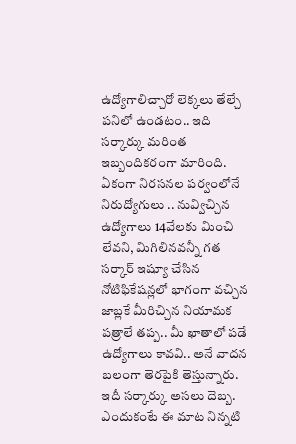ఉద్యోగాలిచ్చారో లెక్కలు తేల్చే పనిలో ఉండటం.. ఇది సర్కార్కు మరింత ఇబ్బందికరంగా మారింది. ఏకంగా నిరసనల పర్వంలోనే నిరుద్యోగులు .. నువ్విచ్చిన ఉద్యోగాలు 14వేలకు మించి లేవని, మిగిలినవన్నీ గత సర్కార్ ఇష్యూ చేసిన నోటిఫికేషన్లలో భాగంగా వచ్చిన జాబ్లకే మీరిచ్చిన నియామక పత్రాలే తప్ప.. మీ ఖాతాలో పడే ఉద్యోగాలు కావవి.. అనే వాదన బలంగా తెరపైకి తెస్తున్నారు.
ఇదీ సర్కార్కు అసలు దెబ్బ. ఎందుకంటే ఈ మాట నిన్నటి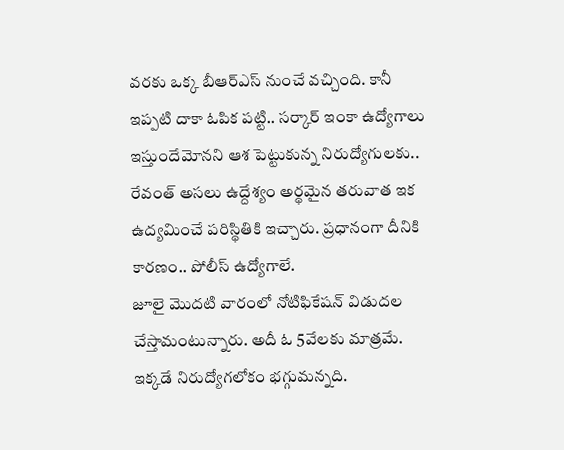వరకు ఒక్క బీఆర్ఎస్ నుంచే వచ్చింది. కానీ ఇప్పటి దాకా ఓపిక పట్టి.. సర్కార్ ఇంకా ఉద్యోగాలు ఇస్తుందేమోనని ఆశ పెట్టుకున్న నిరుద్యోగులకు.. రేవంత్ అసలు ఉద్దేశ్యం అర్థమైన తరువాత ఇక ఉద్యమించే పరిస్థితికి ఇచ్చారు. ప్రధానంగా దీనికి కారణం.. పోలీస్ ఉద్యోగాలే.
జూలై మొదటి వారంలో నోటిఫికేషన్ విడుదల చేస్తామంటున్నారు. అదీ ఓ 5వేలకు మాత్రమే. ఇక్కడే నిరుద్యోగలోకం భగ్గుమన్నది.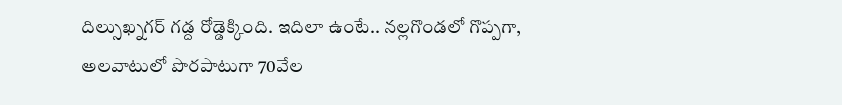దిల్సుఖ్నగర్ గడ్ద రోడ్డెక్కింది. ఇదిలా ఉంటే.. నల్లగొండలో గొప్పగా, అలవాటులో పొరపాటుగా 70వేల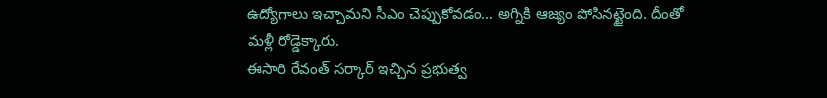ఉద్యోగాలు ఇచ్చామని సీఎం చెప్పుకోవడం… అగ్నికి ఆజ్యం పోసినట్టైంది. దీంతో మళ్లీ రోడ్డెక్కారు.
ఈసారి రేవంత్ సర్కార్ ఇచ్చిన ప్రభుత్వ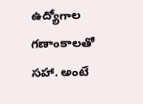ఉద్యోగాల గణాంకాలతో సహా. అంటే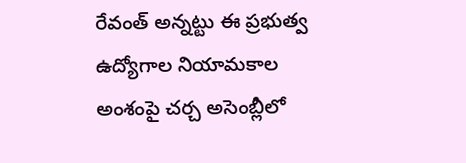రేవంత్ అన్నట్టు ఈ ప్రభుత్వ ఉద్యోగాల నియామకాల అంశంపై చర్చ అసెంబ్లీలో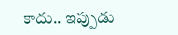కాదు.. ఇప్పుడు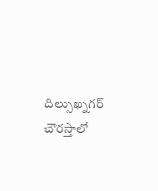దిల్సుఖ్నగర్ చౌరస్తాలో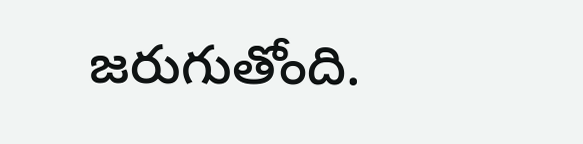జరుగుతోంది.